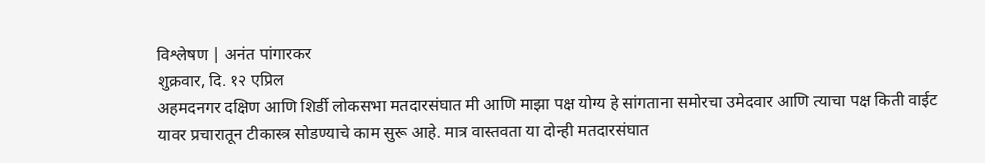विश्लेषण | अनंत पांगारकर
शुक्रवार, दि. १२ एप्रिल
अहमदनगर दक्षिण आणि शिर्डी लोकसभा मतदारसंघात मी आणि माझा पक्ष योग्य हे सांगताना समोरचा उमेदवार आणि त्याचा पक्ष किती वाईट यावर प्रचारातून टीकास्त्र सोडण्याचे काम सुरू आहे. मात्र वास्तवता या दोन्ही मतदारसंघात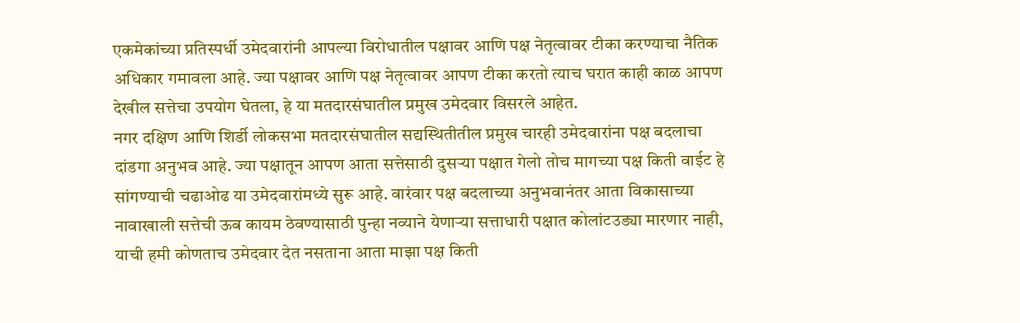एकमेकांच्या प्रतिस्पर्धी उमेदवारांनी आपल्या विरोधातील पक्षावर आणि पक्ष नेतृत्वावर टीका करण्याचा नैतिक अधिकार गमावला आहे. ज्या पक्षावर आणि पक्ष नेतृत्वावर आपण टीका करतो त्याच घरात काही काळ आपण देखील सत्तेचा उपयोग घेतला, हे या मतदारसंघातील प्रमुख उमेदवार विसरले आहेत.
नगर दक्षिण आणि शिर्डी लोकसभा मतदारसंघातील सद्यस्थितीतील प्रमुख चारही उमेदवारांना पक्ष बदलाचा दांडगा अनुभव आहे. ज्या पक्षातून आपण आता सत्तेसाठी दुसऱ्या पक्षात गेलो तोच मागच्या पक्ष किती वाईट हे सांगण्याची चढाओढ या उमेदवारांमध्ये सुरू आहे. वारंवार पक्ष बदलाच्या अनुभवानंतर आता विकासाच्या नावाखाली सत्तेची ऊब कायम ठेवण्यासाठी पुन्हा नव्याने येणाऱ्या सत्ताधारी पक्षात कोलांटउड्या मारणार नाही, याची हमी कोणताच उमेदवार देत नसताना आता माझा पक्ष किती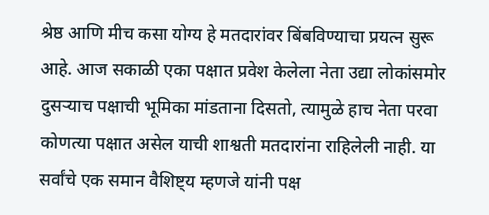श्रेष्ठ आणि मीच कसा योग्य हे मतदारांवर बिंबविण्याचा प्रयत्न सुरू आहे. आज सकाळी एका पक्षात प्रवेश केलेला नेता उद्या लोकांसमोर दुसऱ्याच पक्षाची भूमिका मांडताना दिसतो, त्यामुळे हाच नेता परवा कोणत्या पक्षात असेल याची शाश्वती मतदारांना राहिलेली नाही. या सर्वांचे एक समान वैशिष्ट्य म्हणजे यांनी पक्ष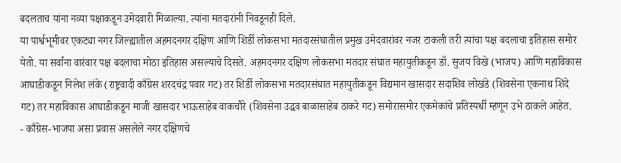बदलताच यांना नव्या पक्षाकडून उमेदवारी मिळाल्या. त्यांना मतदारांनी निवडूनही दिले.
या पार्श्वभूमीवर एकट्या नगर जिल्ह्यातील अहमदनगर दक्षिण आणि शिर्डी लोकसभा मतदारसंघातील प्रमुख उमेदवारांवर नजर टाकली तरी त्यांचा पक्ष बदलाचा इतिहास समोर येतो. या सर्वांना वारंवार पक्ष बदलाचा मोठा इतिहास असल्याचे दिसते. अहमदनगर दक्षिण लोकसभा मतदार संघात महायुतीकडून डॉ. सुजय विखे (भाजप) आणि महाविकास आघाडीकडून निलेश लंके (राष्ट्रवादी काँग्रेस शरदचंद्र पवार गट) तर शिर्डी लोकसभा मतदारसंघात महायुतीकडून विद्यमान खासदार सदाशिव लोखंडे (शिवसेना एकनाथ शिंदे गट) तर महाविकास आघाडीकडून माजी खासदार भाऊसाहेब वाकचौरे (शिवसेना उद्धव बाळासाहेब ठाकरे गट) समोरासमोर एकमेकांचे प्रतिस्पर्धी म्हणून उभे ठाकले आहेत.
- काँग्रेस-भाजपा असा प्रवास असलेले नगर दक्षिणचे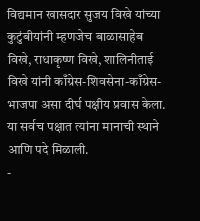विद्यमान खासदार सुजय विखे यांच्या कुटुंबीयांनी म्हणजेच बाळासाहेब विखे, राधाकृष्ण विखे, शालिनीताई विखे यांनी काँग्रेस-शिवसेना-काँग्रेस-भाजपा असा दीर्घ पक्षीय प्रवास केला. या सर्वच पक्षात त्यांना मानाची स्थाने आणि पदे मिळाली.
-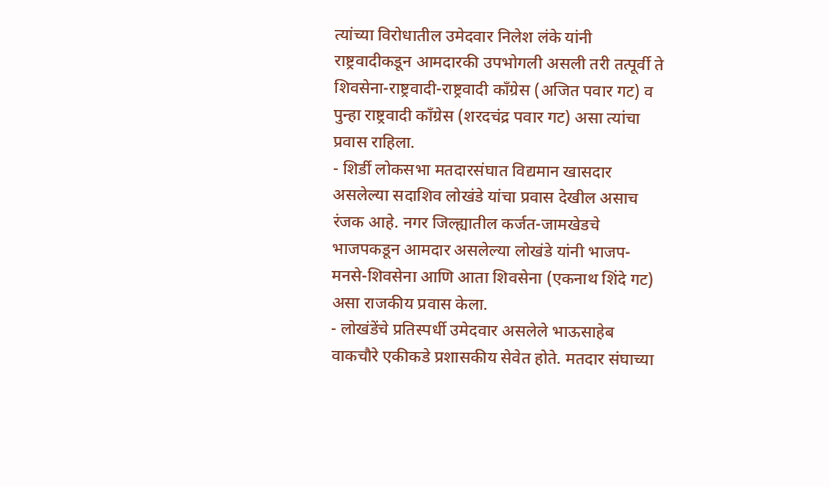त्यांच्या विरोधातील उमेदवार निलेश लंके यांनी राष्ट्रवादीकडून आमदारकी उपभोगली असली तरी तत्पूर्वी ते शिवसेना-राष्ट्रवादी-राष्ट्रवादी काँग्रेस (अजित पवार गट) व पुन्हा राष्ट्रवादी काँग्रेस (शरदचंद्र पवार गट) असा त्यांचा प्रवास राहिला.
- शिर्डी लोकसभा मतदारसंघात विद्यमान खासदार असलेल्या सदाशिव लोखंडे यांचा प्रवास देखील असाच रंजक आहे. नगर जिल्ह्यातील कर्जत-जामखेडचे भाजपकडून आमदार असलेल्या लोखंडे यांनी भाजप-मनसे-शिवसेना आणि आता शिवसेना (एकनाथ शिंदे गट) असा राजकीय प्रवास केला.
- लोखंडेंचे प्रतिस्पर्धी उमेदवार असलेले भाऊसाहेब वाकचौरे एकीकडे प्रशासकीय सेवेत होते. मतदार संघाच्या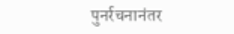पुनर्रचनानंतर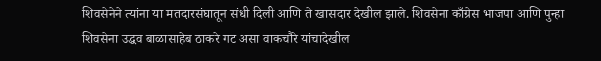शिवसेनेने त्यांना या मतदारसंघातून संधी दिली आणि ते खासदार देखील झाले. शिवसेना काँग्रेस भाजपा आणि पुन्हा शिवसेना उद्धव बाळासाहेब ठाकरे गट असा वाकचौरे यांचादेखील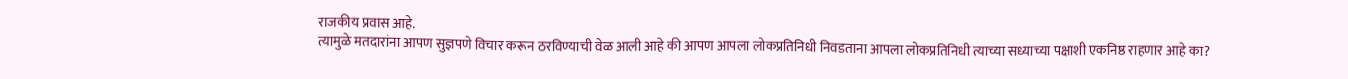राजकीय प्रवास आहे.
त्यामुळे मतदारांना आपण सुज्ञपणे विचार करून ठरविण्याची वेळ आली आहे की आपण आपला लोकप्रतिनिधी निवडताना आपला लोकप्रतिनिधी त्याच्या सध्याच्या पक्षाशी एकनिष्ठ राहणार आहे का?